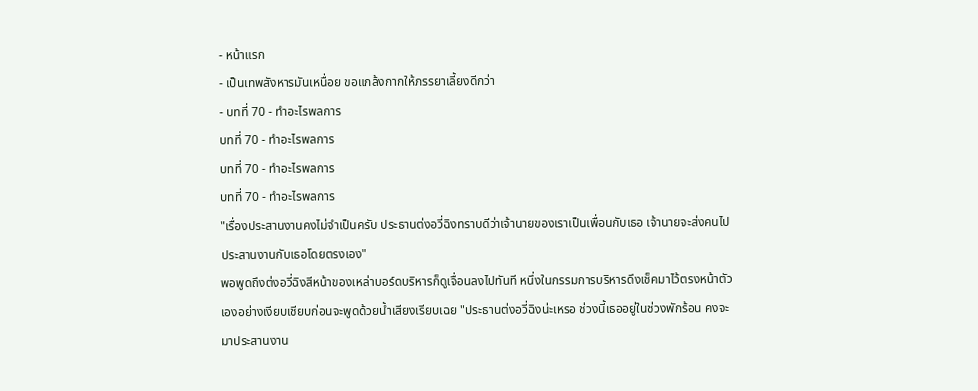- หน้าแรก
- เป็นเทพสังหารมันเหนื่อย ขอแกล้งกากให้ภรรยาเลี้ยงดีกว่า
- บทที่ 70 - ทำอะไรพลการ
บทที่ 70 - ทำอะไรพลการ
บทที่ 70 - ทำอะไรพลการ
บทที่ 70 - ทำอะไรพลการ
"เรื่องประสานงานคงไม่จำเป็นครับ ประธานต่งอวี่ฉิงทราบดีว่าเจ้านายของเราเป็นเพื่อนกับเธอ เจ้านายจะส่งคนไปประสานงานกับเธอโดยตรงเอง"
พอพูดถึงต่งอวี่ฉิงสีหน้าของเหล่าบอร์ดบริหารก็ดูเจื่อนลงไปทันที หนึ่งในกรรมการบริหารดึงเช็คมาไว้ตรงหน้าตัวเองอย่างเงียบเชียบก่อนจะพูดด้วยน้ำเสียงเรียบเฉย "ประธานต่งอวี่ฉิงน่ะเหรอ ช่วงนี้เธออยู่ในช่วงพักร้อน คงจะมาประสานงาน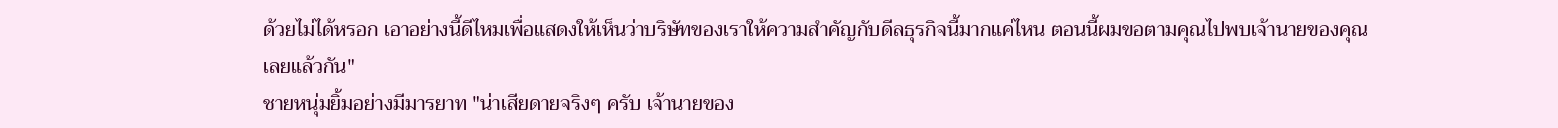ด้วยไม่ได้หรอก เอาอย่างนี้ดีไหมเพื่อแสดงให้เห็นว่าบริษัทของเราให้ความสำคัญกับดีลธุรกิจนี้มากแค่ไหน ตอนนี้ผมขอตามคุณไปพบเจ้านายของคุณเลยแล้วกัน"
ชายหนุ่มยิ้มอย่างมีมารยาท "น่าเสียดายจริงๆ ครับ เจ้านายของ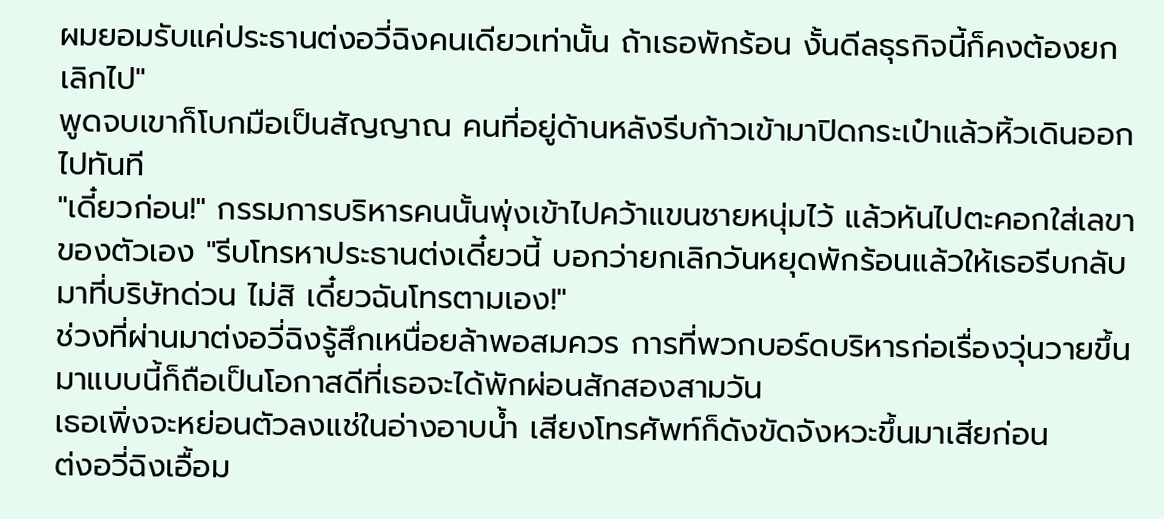ผมยอมรับแค่ประธานต่งอวี่ฉิงคนเดียวเท่านั้น ถ้าเธอพักร้อน งั้นดีลธุรกิจนี้ก็คงต้องยกเลิกไป"
พูดจบเขาก็โบกมือเป็นสัญญาณ คนที่อยู่ด้านหลังรีบก้าวเข้ามาปิดกระเป๋าแล้วหิ้วเดินออกไปทันที
"เดี๋ยวก่อน!" กรรมการบริหารคนนั้นพุ่งเข้าไปคว้าแขนชายหนุ่มไว้ แล้วหันไปตะคอกใส่เลขาของตัวเอง "รีบโทรหาประธานต่งเดี๋ยวนี้ บอกว่ายกเลิกวันหยุดพักร้อนแล้วให้เธอรีบกลับมาที่บริษัทด่วน ไม่สิ เดี๋ยวฉันโทรตามเอง!"
ช่วงที่ผ่านมาต่งอวี่ฉิงรู้สึกเหนื่อยล้าพอสมควร การที่พวกบอร์ดบริหารก่อเรื่องวุ่นวายขึ้นมาแบบนี้ก็ถือเป็นโอกาสดีที่เธอจะได้พักผ่อนสักสองสามวัน
เธอเพิ่งจะหย่อนตัวลงแช่ในอ่างอาบน้ำ เสียงโทรศัพท์ก็ดังขัดจังหวะขึ้นมาเสียก่อน
ต่งอวี่ฉิงเอื้อม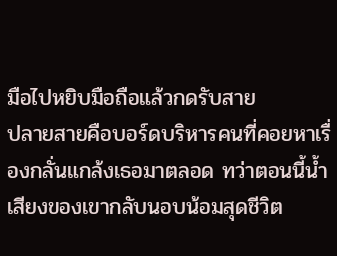มือไปหยิบมือถือแล้วกดรับสาย
ปลายสายคือบอร์ดบริหารคนที่คอยหาเรื่องกลั่นแกล้งเธอมาตลอด ทว่าตอนนี้น้ำเสียงของเขากลับนอบน้อมสุดชีวิต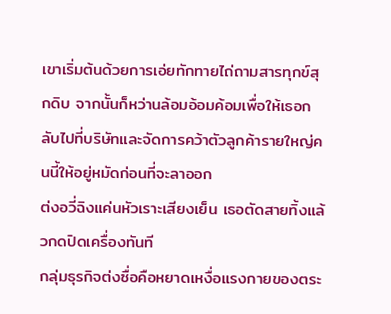เขาเริ่มต้นด้วยการเอ่ยทักทายไถ่ถามสารทุกข์สุกดิบ จากนั้นก็หว่านล้อมอ้อมค้อมเพื่อให้เธอกลับไปที่บริษัทและจัดการคว้าตัวลูกค้ารายใหญ่คนนี้ให้อยู่หมัดก่อนที่จะลาออก
ต่งอวี่ฉิงแค่นหัวเราะเสียงเย็น เธอตัดสายทิ้งแล้วกดปิดเครื่องทันที
กลุ่มธุรกิจต่งซื่อคือหยาดเหงื่อแรงกายของตระ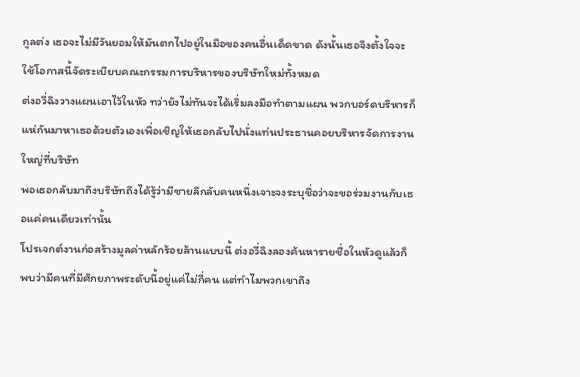กูลต่ง เธอจะไม่มีวันยอมให้มันตกไปอยู่ในมือของคนอื่นเด็ดขาด ดังนั้นเธอจึงตั้งใจจะใช้โอกาสนี้จัดระเบียบคณะกรรมการบริหารของบริษัทใหม่ทั้งหมด
ต่งอวี่ฉิงวางแผนเอาไว้ในหัว ทว่ายังไม่ทันจะได้เริ่มลงมือทำตามแผน พวกบอร์ดบริหารก็แห่กันมาหาเธอด้วยตัวเองเพื่อเชิญให้เธอกลับไปนั่งแท่นประธานคอยบริหารจัดการงานใหญ่ที่บริษัท
พอเธอกลับมาถึงบริษัทถึงได้รู้ว่ามีชายลึกลับคนหนึ่งเจาะจงระบุชื่อว่าจะขอร่วมงานกับเธอแค่คนเดียวเท่านั้น
โปรเจกต์งานก่อสร้างมูลค่าหลักร้อยล้านแบบนี้ ต่งอวี่ฉิงลองค้นหารายชื่อในหัวดูแล้วก็พบว่ามีคนที่มีศักยภาพระดับนี้อยู่แค่ไม่กี่คน แต่ทำไมพวกเขาถึง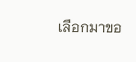เลือกมาขอ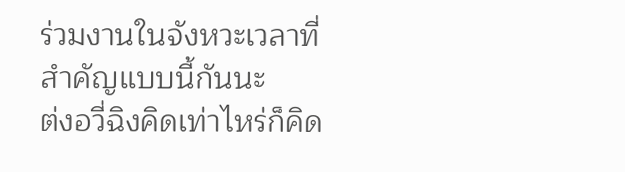ร่วมงานในจังหวะเวลาที่สำคัญแบบนี้กันนะ
ต่งอวี่ฉิงคิดเท่าไหร่ก็คิด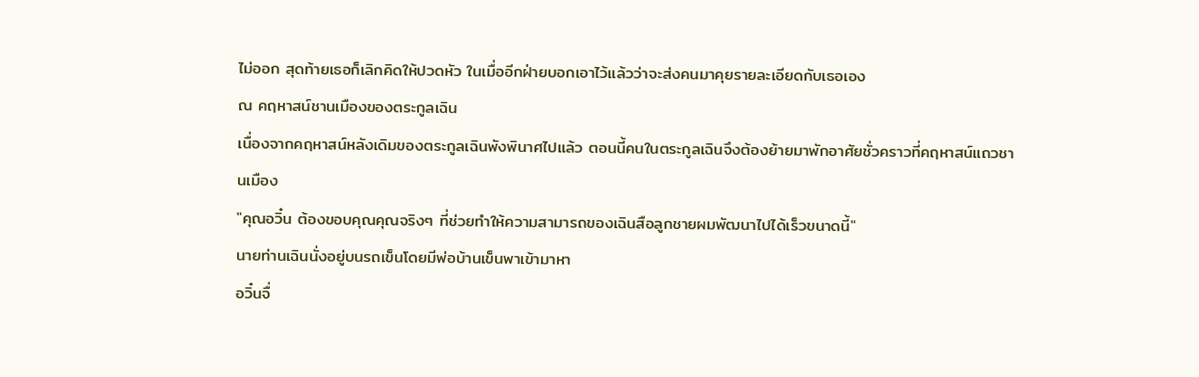ไม่ออก สุดท้ายเธอก็เลิกคิดให้ปวดหัว ในเมื่ออีกฝ่ายบอกเอาไว้แล้วว่าจะส่งคนมาคุยรายละเอียดกับเธอเอง
ณ คฤหาสน์ชานเมืองของตระกูลเฉิน
เนื่องจากคฤหาสน์หลังเดิมของตระกูลเฉินพังพินาศไปแล้ว ตอนนี้คนในตระกูลเฉินจึงต้องย้ายมาพักอาศัยชั่วคราวที่คฤหาสน์แถวชานเมือง
"คุณอวิ๋น ต้องขอบคุณคุณจริงๆ ที่ช่วยทำให้ความสามารถของเฉินสือลูกชายผมพัฒนาไปได้เร็วขนาดนี้"
นายท่านเฉินนั่งอยู่บนรถเข็นโดยมีพ่อบ้านเข็นพาเข้ามาหา
อวิ๋นจื่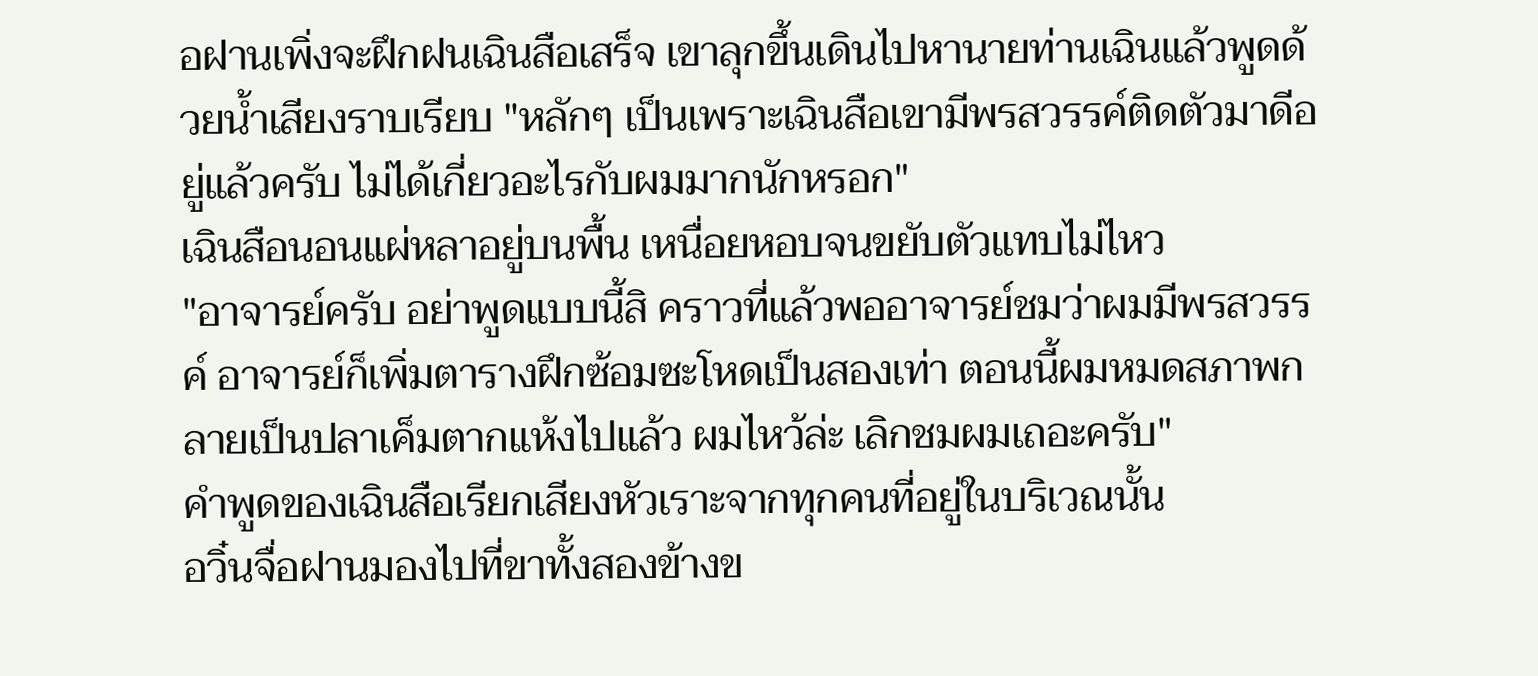อฝานเพิ่งจะฝึกฝนเฉินสือเสร็จ เขาลุกขึ้นเดินไปหานายท่านเฉินแล้วพูดด้วยน้ำเสียงราบเรียบ "หลักๆ เป็นเพราะเฉินสือเขามีพรสวรรค์ติดตัวมาดีอยู่แล้วครับ ไม่ได้เกี่ยวอะไรกับผมมากนักหรอก"
เฉินสือนอนแผ่หลาอยู่บนพื้น เหนื่อยหอบจนขยับตัวแทบไม่ไหว
"อาจารย์ครับ อย่าพูดแบบนี้สิ คราวที่แล้วพออาจารย์ชมว่าผมมีพรสวรรค์ อาจารย์ก็เพิ่มตารางฝึกซ้อมซะโหดเป็นสองเท่า ตอนนี้ผมหมดสภาพกลายเป็นปลาเค็มตากแห้งไปแล้ว ผมไหว้ล่ะ เลิกชมผมเถอะครับ"
คำพูดของเฉินสือเรียกเสียงหัวเราะจากทุกคนที่อยู่ในบริเวณนั้น
อวิ๋นจื่อฝานมองไปที่ขาทั้งสองข้างข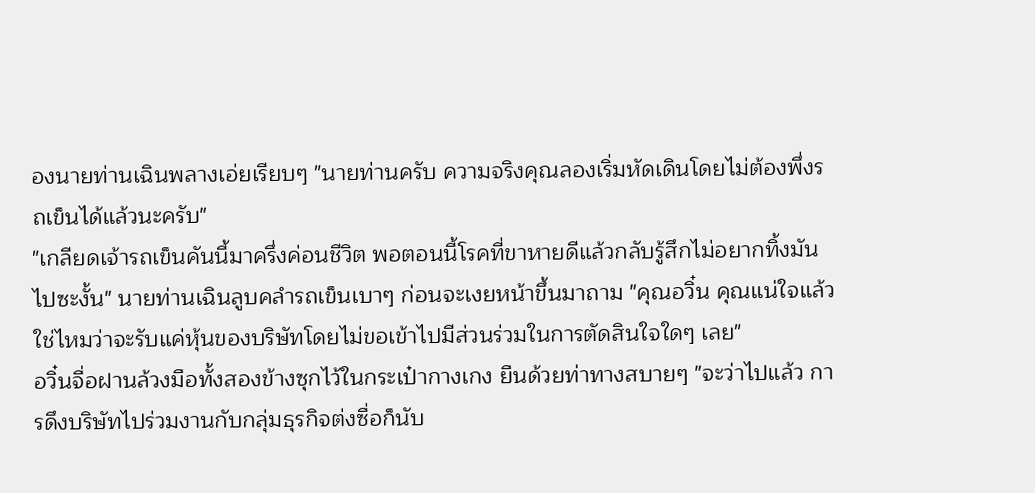องนายท่านเฉินพลางเอ่ยเรียบๆ "นายท่านครับ ความจริงคุณลองเริ่มหัดเดินโดยไม่ต้องพึ่งรถเข็นได้แล้วนะครับ"
"เกลียดเจ้ารถเข็นคันนี้มาครึ่งค่อนชีวิต พอตอนนี้โรคที่ขาหายดีแล้วกลับรู้สึกไม่อยากทิ้งมันไปซะงั้น" นายท่านเฉินลูบคลำรถเข็นเบาๆ ก่อนจะเงยหน้าขึ้นมาถาม "คุณอวิ๋น คุณแน่ใจแล้วใช่ไหมว่าจะรับแค่หุ้นของบริษัทโดยไม่ขอเข้าไปมีส่วนร่วมในการตัดสินใจใดๆ เลย"
อวิ๋นจื่อฝานล้วงมือทั้งสองข้างซุกไว้ในกระเป๋ากางเกง ยืนด้วยท่าทางสบายๆ "จะว่าไปแล้ว การดึงบริษัทไปร่วมงานกับกลุ่มธุรกิจต่งซื่อก็นับ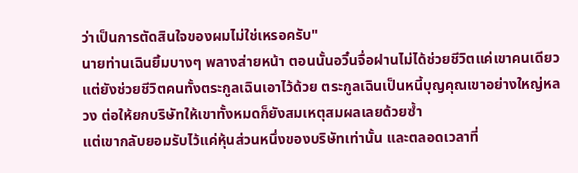ว่าเป็นการตัดสินใจของผมไม่ใช่เหรอครับ"
นายท่านเฉินยิ้มบางๆ พลางส่ายหน้า ตอนนั้นอวิ๋นจื่อฝานไม่ได้ช่วยชีวิตแค่เขาคนเดียว แต่ยังช่วยชีวิตคนทั้งตระกูลเฉินเอาไว้ด้วย ตระกูลเฉินเป็นหนี้บุญคุณเขาอย่างใหญ่หลวง ต่อให้ยกบริษัทให้เขาทั้งหมดก็ยังสมเหตุสมผลเลยด้วยซ้ำ
แต่เขากลับยอมรับไว้แค่หุ้นส่วนหนึ่งของบริษัทเท่านั้น และตลอดเวลาที่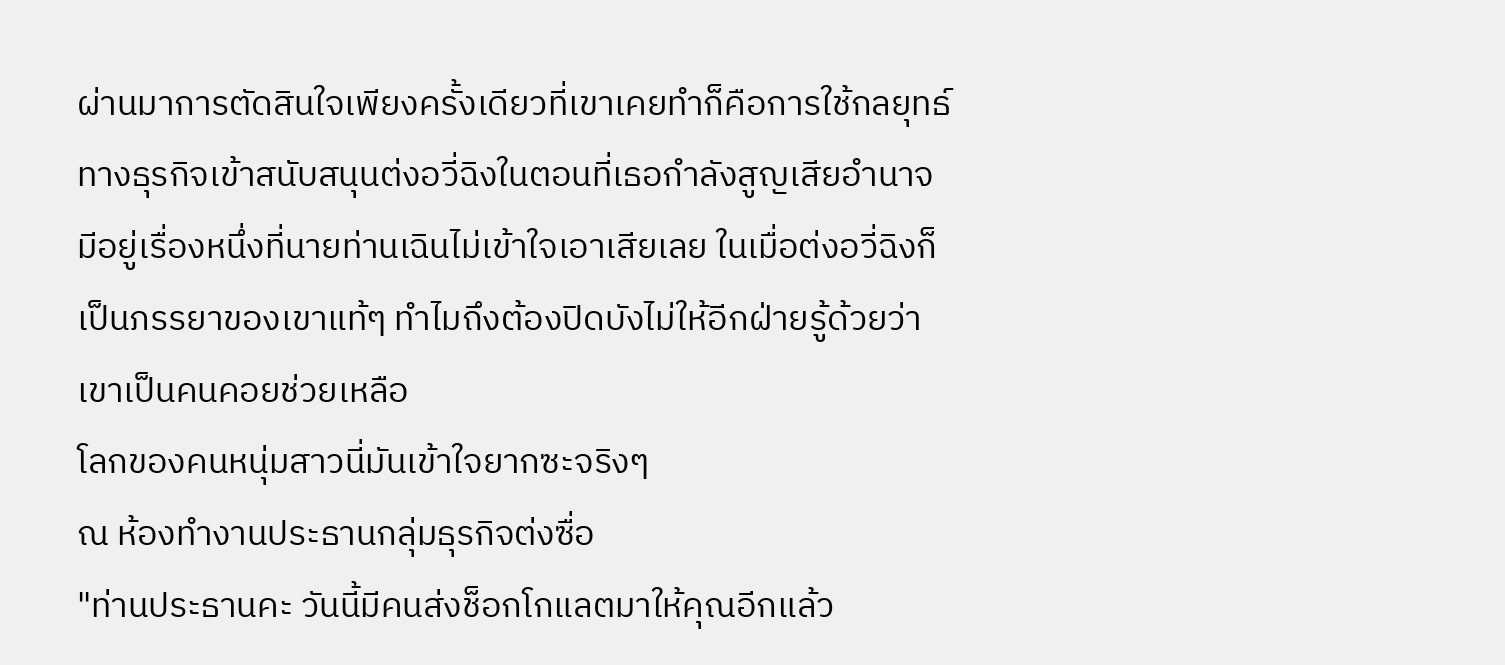ผ่านมาการตัดสินใจเพียงครั้งเดียวที่เขาเคยทำก็คือการใช้กลยุทธ์ทางธุรกิจเข้าสนับสนุนต่งอวี่ฉิงในตอนที่เธอกำลังสูญเสียอำนาจ
มีอยู่เรื่องหนึ่งที่นายท่านเฉินไม่เข้าใจเอาเสียเลย ในเมื่อต่งอวี่ฉิงก็เป็นภรรยาของเขาแท้ๆ ทำไมถึงต้องปิดบังไม่ให้อีกฝ่ายรู้ด้วยว่าเขาเป็นคนคอยช่วยเหลือ
โลกของคนหนุ่มสาวนี่มันเข้าใจยากซะจริงๆ
ณ ห้องทำงานประธานกลุ่มธุรกิจต่งซื่อ
"ท่านประธานคะ วันนี้มีคนส่งช็อกโกแลตมาให้คุณอีกแล้ว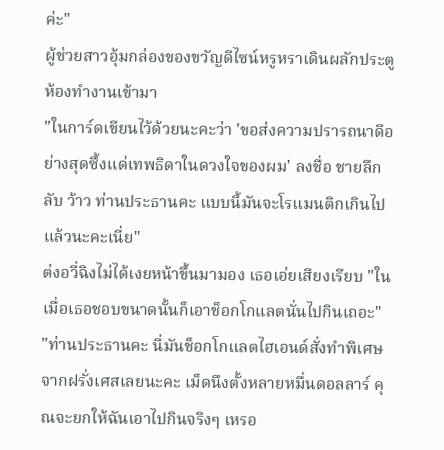ค่ะ"
ผู้ช่วยสาวอุ้มกล่องของขวัญดีไซน์หรูหราเดินผลักประตูห้องทำงานเข้ามา
"ในการ์ดเขียนไว้ด้วยนะคะว่า 'ขอส่งความปรารถนาดีอย่างสุดซึ้งแด่เทพธิดาในดวงใจของผม' ลงชื่อ ชายลึกลับ ว้าว ท่านประธานคะ แบบนี้มันจะโรแมนติกเกินไปแล้วนะคะเนี่ย"
ต่งอวี่ฉิงไม่ได้เงยหน้าขึ้นมามอง เธอเอ่ยเสียงเรียบ "ในเมื่อเธอชอบขนาดนั้นก็เอาช็อกโกแลตนั่นไปกินเถอะ"
"ท่านประธานคะ นี่มันช็อกโกแลตไฮเอนด์สั่งทำพิเศษจากฝรั่งเศสเลยนะคะ เม็ดนึงตั้งหลายหมื่นดอลลาร์ คุณจะยกให้ฉันเอาไปกินจริงๆ เหรอ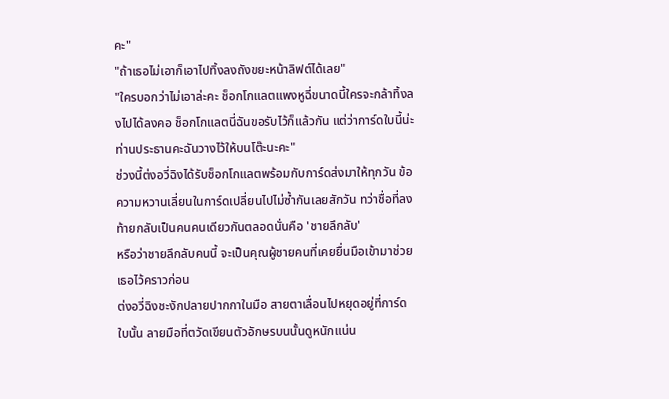คะ"
"ถ้าเธอไม่เอาก็เอาไปทิ้งลงถังขยะหน้าลิฟต์ได้เลย"
"ใครบอกว่าไม่เอาล่ะคะ ช็อกโกแลตแพงหูฉี่ขนาดนี้ใครจะกล้าทิ้งลงไปได้ลงคอ ช็อกโกแลตนี่ฉันขอรับไว้ก็แล้วกัน แต่ว่าการ์ดใบนี้น่ะ ท่านประธานคะฉันวางไว้ให้บนโต๊ะนะคะ"
ช่วงนี้ต่งอวี่ฉิงได้รับช็อกโกแลตพร้อมกับการ์ดส่งมาให้ทุกวัน ข้อความหวานเลี่ยนในการ์ดเปลี่ยนไปไม่ซ้ำกันเลยสักวัน ทว่าชื่อที่ลงท้ายกลับเป็นคนคนเดียวกันตลอดนั่นคือ 'ชายลึกลับ'
หรือว่าชายลึกลับคนนี้ จะเป็นคุณผู้ชายคนที่เคยยื่นมือเข้ามาช่วยเธอไว้คราวก่อน
ต่งอวี่ฉิงชะงักปลายปากกาในมือ สายตาเลื่อนไปหยุดอยู่ที่การ์ดใบนั้น ลายมือที่ตวัดเขียนตัวอักษรบนนั้นดูหนักแน่น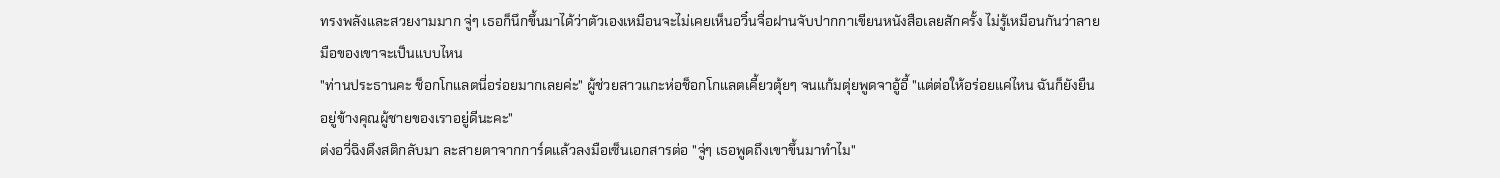ทรงพลังและสวยงามมาก จู่ๆ เธอก็นึกขึ้นมาได้ว่าตัวเองเหมือนจะไม่เคยเห็นอวิ๋นจื่อฝานจับปากกาเขียนหนังสือเลยสักครั้ง ไม่รู้เหมือนกันว่าลายมือของเขาจะเป็นแบบไหน
"ท่านประธานคะ ช็อกโกแลตนี่อร่อยมากเลยค่ะ" ผู้ช่วยสาวแกะห่อช็อกโกแลตเคี้ยวตุ้ยๆ จนแก้มตุ่ยพูดจาอู้อี้ "แต่ต่อให้อร่อยแค่ไหน ฉันก็ยังยืนอยู่ข้างคุณผู้ชายของเราอยู่ดีนะคะ"
ต่งอวี่ฉิงดึงสติกลับมา ละสายตาจากการ์ดแล้วลงมือเซ็นเอกสารต่อ "จู่ๆ เธอพูดถึงเขาขึ้นมาทำไม"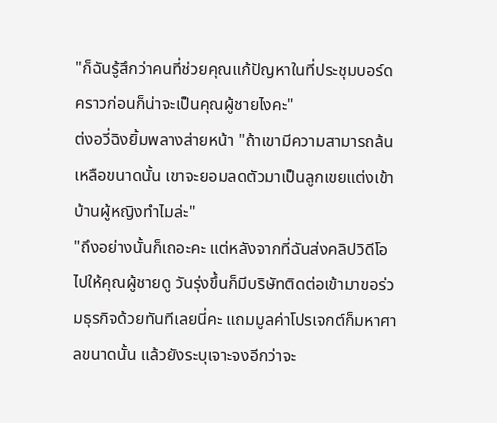"ก็ฉันรู้สึกว่าคนที่ช่วยคุณแก้ปัญหาในที่ประชุมบอร์ดคราวก่อนก็น่าจะเป็นคุณผู้ชายไงคะ"
ต่งอวี่ฉิงยิ้มพลางส่ายหน้า "ถ้าเขามีความสามารถล้นเหลือขนาดนั้น เขาจะยอมลดตัวมาเป็นลูกเขยแต่งเข้าบ้านผู้หญิงทำไมล่ะ"
"ถึงอย่างนั้นก็เถอะคะ แต่หลังจากที่ฉันส่งคลิปวิดีโอไปให้คุณผู้ชายดู วันรุ่งขึ้นก็มีบริษัทติดต่อเข้ามาขอร่วมธุรกิจด้วยทันทีเลยนี่คะ แถมมูลค่าโปรเจกต์ก็มหาศาลขนาดนั้น แล้วยังระบุเจาะจงอีกว่าจะ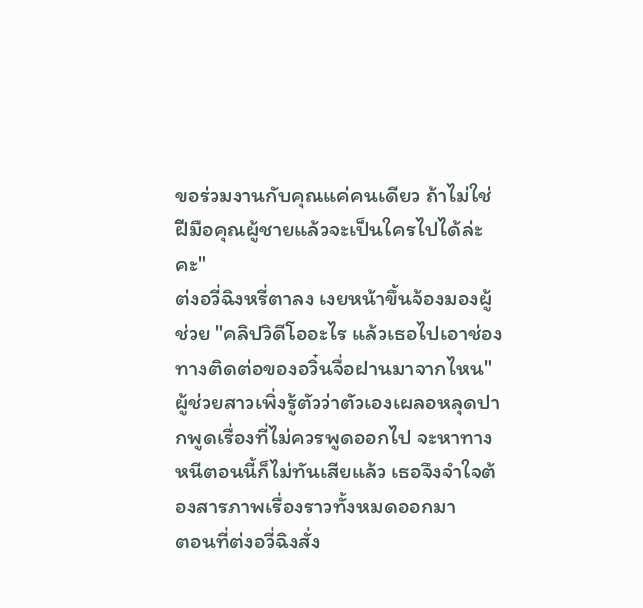ขอร่วมงานกับคุณแค่คนเดียว ถ้าไม่ใช่ฝีมือคุณผู้ชายแล้วจะเป็นใครไปได้ล่ะคะ"
ต่งอวี่ฉิงหรี่ตาลง เงยหน้าขึ้นจ้องมองผู้ช่วย "คลิปวิดีโออะไร แล้วเธอไปเอาช่องทางติดต่อของอวิ๋นจื่อฝานมาจากไหน"
ผู้ช่วยสาวเพิ่งรู้ตัวว่าตัวเองเผลอหลุดปากพูดเรื่องที่ไม่ควรพูดออกไป จะหาทางหนีตอนนี้ก็ไม่ทันเสียแล้ว เธอจึงจำใจต้องสารภาพเรื่องราวทั้งหมดออกมา
ตอนที่ต่งอวี่ฉิงสั่ง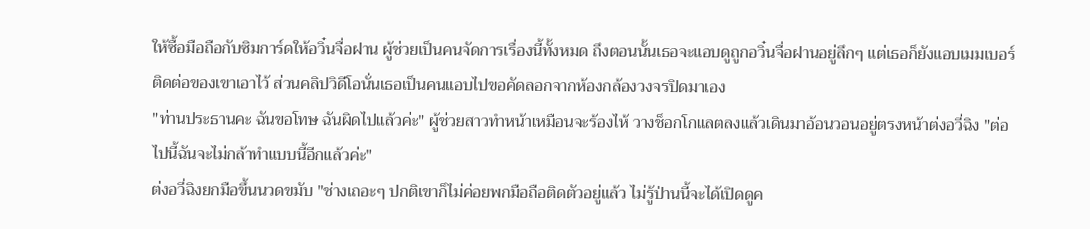ให้ซื้อมือถือกับซิมการ์ดให้อวิ๋นจื่อฝาน ผู้ช่วยเป็นคนจัดการเรื่องนี้ทั้งหมด ถึงตอนนั้นเธอจะแอบดูถูกอวิ๋นจื่อฝานอยู่ลึกๆ แต่เธอก็ยังแอบเมมเบอร์ติดต่อของเขาเอาไว้ ส่วนคลิปวิดีโอนั่นเธอเป็นคนแอบไปขอคัดลอกจากห้องกล้องวงจรปิดมาเอง
"ท่านประธานคะ ฉันขอโทษ ฉันผิดไปแล้วค่ะ" ผู้ช่วยสาวทำหน้าเหมือนจะร้องไห้ วางช็อกโกแลตลงแล้วเดินมาอ้อนวอนอยู่ตรงหน้าต่งอวี่ฉิง "ต่อไปนี้ฉันจะไม่กล้าทำแบบนี้อีกแล้วค่ะ"
ต่งอวี่ฉิงยกมือขึ้นนวดขมับ "ช่างเถอะๆ ปกติเขาก็ไม่ค่อยพกมือถือติดตัวอยู่แล้ว ไม่รู้ป่านนี้จะได้เปิดดูค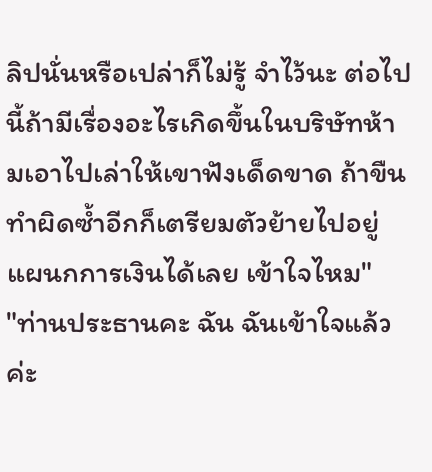ลิปนั่นหรือเปล่าก็ไม่รู้ จำไว้นะ ต่อไปนี้ถ้ามีเรื่องอะไรเกิดขึ้นในบริษัทห้ามเอาไปเล่าให้เขาฟังเด็ดขาด ถ้าขืนทำผิดซ้ำอีกก็เตรียมตัวย้ายไปอยู่แผนกการเงินได้เลย เข้าใจไหม"
"ท่านประธานคะ ฉัน ฉันเข้าใจแล้วค่ะ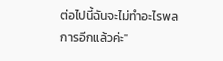ต่อไปนี้ฉันจะไม่ทำอะไรพลการอีกแล้วค่ะ"